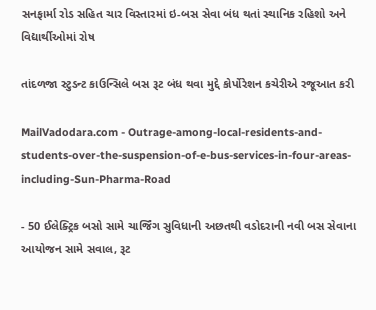સનફાર્મા રોડ સહિત ચાર વિસ્તારમાં ઇ-બસ સેવા બંધ થતાં સ્થાનિક રહિશો અને વિદ્યાર્થીઓમાં રોષ

તાંદળજા સ્ટુડન્ટ કાઉન્સિલે બસ રૂટ બંધ થવા મુદ્દે કોર્પોરેશન કચેરીએ રજૂઆત કરી

MailVadodara.com - Outrage-among-local-residents-and-students-over-the-suspension-of-e-bus-services-in-four-areas-including-Sun-Pharma-Road

- 50 ઈલેક્ટ્રિક બસો સામે ચાર્જિંગ સુવિધાની અછતથી વડોદરાની નવી બસ સેવાના આયોજન સામે સવાલ, રૂટ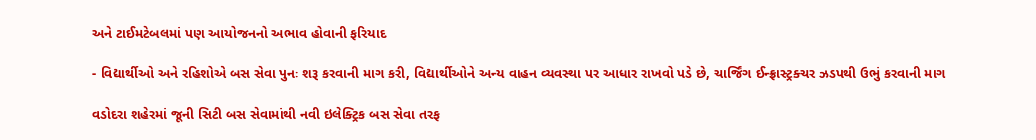અને ટાઈમટેબલમાં પણ આયોજનનો અભાવ હોવાની ફરિયાદ

- વિદ્યાર્થીઓ અને રહિશોએ બસ સેવા પુનઃ શરૂ કરવાની માગ કરી, વિદ્યાર્થીઓને અન્ય વાહન વ્યવસ્થા પર આધાર રાખવો પડે છે, ચાર્જિંગ ઈન્ફ્રાસ્ટ્રક્ચર ઝડપથી ઉભું કરવાની માગ

વડોદરા શહેરમાં જૂની સિટી બસ સેવામાંથી નવી ઇલેક્ટ્રિક બસ સેવા તરફ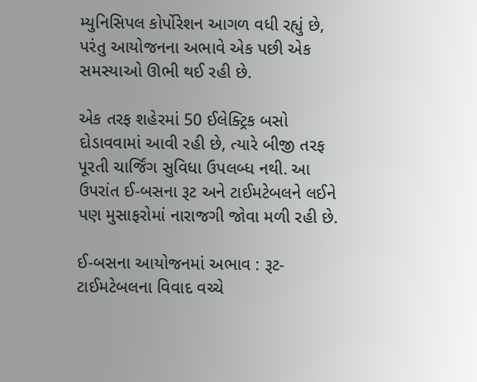મ્યુનિસિપલ કોર્પોરેશન આગળ વધી રહ્યું છે, પરંતુ આયોજનના અભાવે એક પછી એક સમસ્યાઓ ઊભી થઈ રહી છે.

એક તરફ શહેરમાં 50 ઈલેક્ટ્રિક બસો દોડાવવામાં આવી રહી છે, ત્યારે બીજી તરફ પૂરતી ચાર્જિંગ સુવિધા ઉપલબ્ધ નથી. આ ઉપરાંત ઈ-બસના રૂટ અને ટાઈમટેબલને લઈને પણ મુસાફરોમાં નારાજગી જોવા મળી રહી છે.

ઈ-બસના આયોજનમાં અભાવ : રૂટ-ટાઈમટેબલના વિવાદ વચ્ચે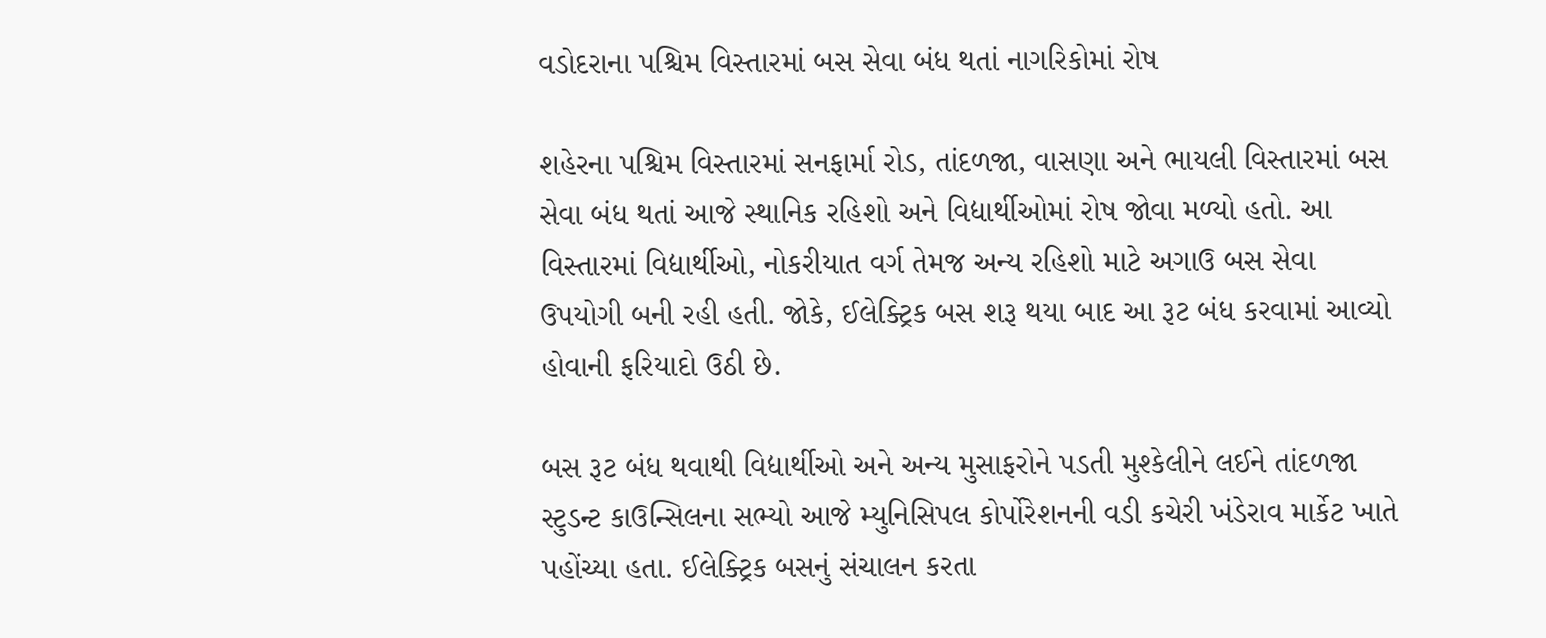વડોદરાના પશ્ચિમ વિસ્તારમાં બસ સેવા બંધ થતાં નાગરિકોમાં રોષ

શહેરના પશ્ચિમ વિસ્તારમાં સનફાર્મા રોડ, તાંદળજા, વાસણા અને ભાયલી વિસ્તારમાં બસ સેવા બંધ થતાં આજે સ્થાનિક રહિશો અને વિદ્યાર્થીઓમાં રોષ જોવા મળ્યો હતો. આ વિસ્તારમાં વિદ્યાર્થીઓ, નોકરીયાત વર્ગ તેમજ અન્ય રહિશો માટે અગાઉ બસ સેવા ઉપયોગી બની રહી હતી. જોકે, ઈલેક્ટ્રિક બસ શરૂ થયા બાદ આ રૂટ બંધ કરવામાં આવ્યો હોવાની ફરિયાદો ઉઠી છે.

બસ રૂટ બંધ થવાથી વિદ્યાર્થીઓ અને અન્ય મુસાફરોને પડતી મુશ્કેલીને લઈને તાંદળજા સ્ટુડન્ટ કાઉન્સિલના સભ્યો આજે મ્યુનિસિપલ કોર્પોરેશનની વડી કચેરી ખંડેરાવ માર્કેટ ખાતે પહોંચ્યા હતા. ઈલેક્ટ્રિક બસનું સંચાલન કરતા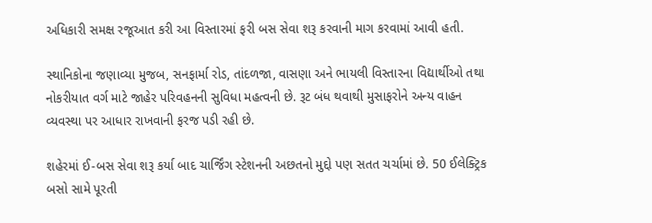અધિકારી સમક્ષ રજૂઆત કરી આ વિસ્તારમાં ફરી બસ સેવા શરૂ કરવાની માગ કરવામાં આવી હતી.

સ્થાનિકોના જણાવ્યા મુજબ, સનફાર્મા રોડ, તાંદળજા, વાસણા અને ભાયલી વિસ્તારના વિદ્યાર્થીઓ તથા નોકરીયાત વર્ગ માટે જાહેર પરિવહનની સુવિધા મહત્વની છે. રૂટ બંધ થવાથી મુસાફરોને અન્ય વાહન વ્યવસ્થા પર આધાર રાખવાની ફરજ પડી રહી છે.

શહેરમાં ઈ-બસ સેવા શરૂ કર્યા બાદ ચાર્જિંગ સ્ટેશનની અછતનો મુદ્દો પણ સતત ચર્ચામાં છે. 50 ઈલેક્ટ્રિક બસો સામે પૂરતી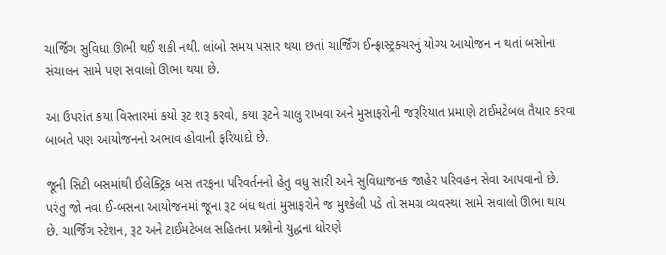ચાર્જિંગ સુવિધા ઊભી થઈ શકી નથી. લાંબો સમય પસાર થયા છતાં ચાર્જિંગ ઈન્ફ્રાસ્ટ્રક્ચરનું યોગ્ય આયોજન ન થતાં બસોના સંચાલન સામે પણ સવાલો ઊભા થયા છે.

આ ઉપરાંત કયા વિસ્તારમાં કયો રૂટ શરૂ કરવો, કયા રૂટને ચાલુ રાખવા અને મુસાફરોની જરૂરિયાત પ્રમાણે ટાઈમટેબલ તૈયાર કરવા બાબતે પણ આયોજનનો અભાવ હોવાની ફરિયાદો છે.

જૂની સિટી બસમાંથી ઈલેક્ટ્રિક બસ તરફના પરિવર્તનનો હેતુ વધુ સારી અને સુવિધાજનક જાહેર પરિવહન સેવા આપવાનો છે. પરંતુ જો નવા ઈ-બસના આયોજનમાં જૂના રૂટ બંધ થતાં મુસાફરોને જ મુશ્કેલી પડે તો સમગ્ર વ્યવસ્થા સામે સવાલો ઊભા થાય છે. ચાર્જિંગ સ્ટેશન, રૂટ અને ટાઈમટેબલ સહિતના પ્રશ્નોનો યુદ્ધના ધોરણે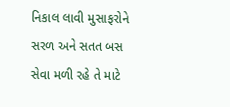નિકાલ લાવી મુસાફરોને સરળ અને સતત બસ સેવા મળી રહે તે માટે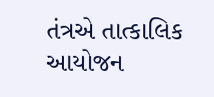તંત્રએ તાત્કાલિક આયોજન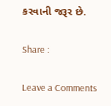કરવાની જરૂર છે.

Share :

Leave a Comments